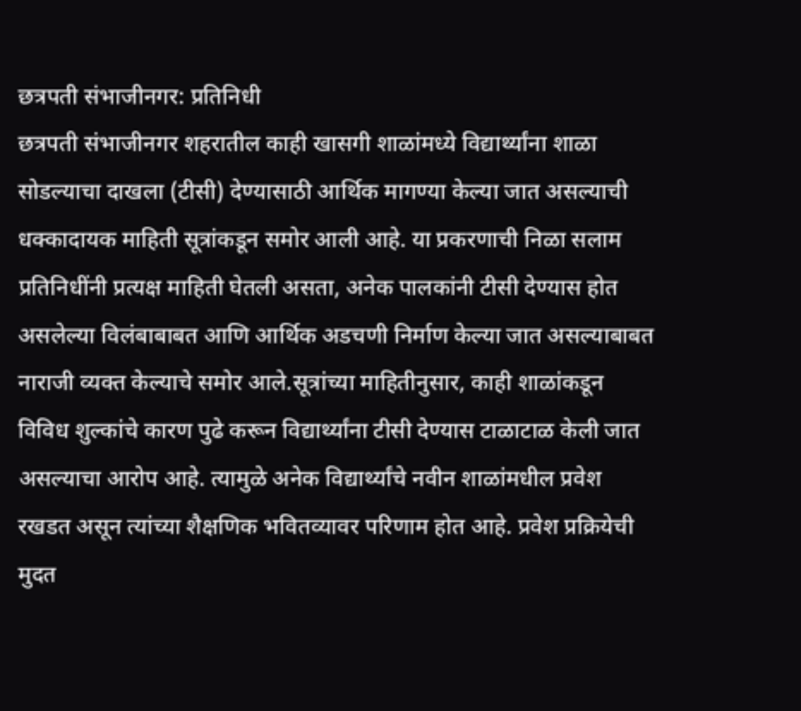छत्रपती संभाजीनगर: प्रतिनिधी
छत्रपती संभाजीनगर शहरातील काही खासगी शाळांमध्ये विद्यार्थ्यांना शाळा सोडल्याचा दाखला (टीसी) देण्यासाठी आर्थिक मागण्या केल्या जात असल्याची धक्कादायक माहिती सूत्रांकडून समोर आली आहे. या प्रकरणाची निळा सलाम प्रतिनिधींनी प्रत्यक्ष माहिती घेतली असता, अनेक पालकांनी टीसी देण्यास होत असलेल्या विलंबाबाबत आणि आर्थिक अडचणी निर्माण केल्या जात असल्याबाबत नाराजी व्यक्त केल्याचे समोर आले.सूत्रांच्या माहितीनुसार, काही शाळांकडून विविध शुल्कांचे कारण पुढे करून विद्यार्थ्यांना टीसी देण्यास टाळाटाळ केली जात असल्याचा आरोप आहे. त्यामुळे अनेक विद्यार्थ्यांचे नवीन शाळांमधील प्रवेश रखडत असून त्यांच्या शैक्षणिक भवितव्यावर परिणाम होत आहे. प्रवेश प्रक्रियेची मुदत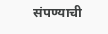संपण्याची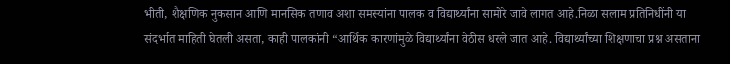भीती, शैक्षणिक नुकसान आणि मानसिक तणाव अशा समस्यांना पालक व विद्यार्थ्यांना सामोरे जावे लागत आहे.निळा सलाम प्रतिनिधींनी या संदर्भात माहिती घेतली असता, काही पालकांनी “आर्थिक कारणांमुळे विद्यार्थ्यांना वेठीस धरले जात आहे. विद्यार्थ्यांच्या शिक्षणाचा प्रश्न असताना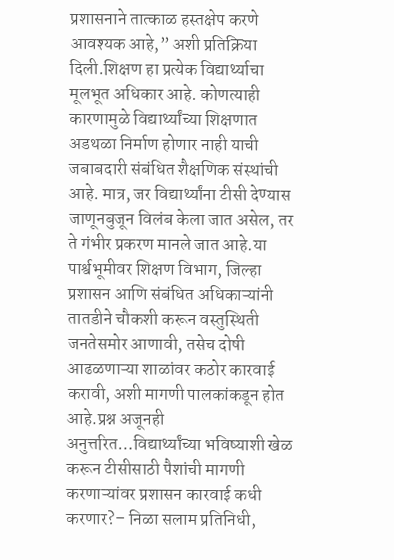प्रशासनाने तात्काळ हस्तक्षेप करणे आवश्यक आहे,” अशी प्रतिक्रिया दिली.शिक्षण हा प्रत्येक विद्यार्थ्याचा मूलभूत अधिकार आहे. कोणत्याही कारणामुळे विद्यार्थ्यांच्या शिक्षणात अडथळा निर्माण होणार नाही याची जबाबदारी संबंधित शैक्षणिक संस्थांची आहे. मात्र, जर विद्यार्थ्यांना टीसी देण्यास जाणूनबुजून विलंब केला जात असेल, तर ते गंभीर प्रकरण मानले जात आहे.या पार्श्वभूमीवर शिक्षण विभाग, जिल्हा प्रशासन आणि संबंधित अधिकाऱ्यांनी तातडीने चौकशी करून वस्तुस्थिती जनतेसमोर आणावी, तसेच दोषी आढळणाऱ्या शाळांवर कठोर कारवाई करावी, अशी मागणी पालकांकडून होत आहे.प्रश्न अजूनही अनुत्तरित…विद्यार्थ्यांच्या भविष्याशी खेळ करून टीसीसाठी पैशांची मागणी करणाऱ्यांवर प्रशासन कारवाई कधी करणार?– निळा सलाम प्रतिनिधी,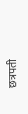छत्रपती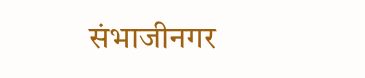संभाजीनगर